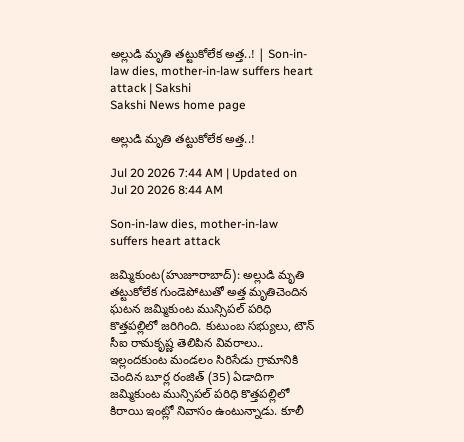అల్లుడి మృతి తట్టుకోలేక అత్త..! | Son-in-law dies, mother-in-law suffers heart attack | Sakshi
Sakshi News home page

అల్లుడి మృతి తట్టుకోలేక అత్త..!

Jul 20 2026 7:44 AM | Updated on Jul 20 2026 8:44 AM

Son-in-law dies, mother-in-law suffers heart attack

జమ్మికుంట(హుజూరాబాద్‌): అల్లుడి మృతి తట్టుకోలేక గుండెపోటుతో అత్త మృతిచెందిన ఘటన జమ్మికుంట మున్సిపల్‌ పరిధి కొత్తపల్లిలో జరిగింది. కుటుంబ సభ్యులు, టౌన్‌ సీఐ రామకృష్ణ తెలిపిన వివరాలు.. ఇల్లందకుంట మండలం సిరిసేడు గ్రామానికి చెందిన బూర్ల రంజిత్‌ (35) ఏడాదిగా జమ్మికుంట మున్సిపల్‌ పరిధి కొత్తపల్లిలో కిరాయి ఇంట్లో నివాసం ఉంటున్నాడు. కూలీ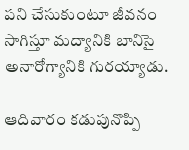పని చేసుకుంటూ జీవనం సాగిస్తూ మద్యానికి బానిసై అనారోగ్యానికి గురయ్యాడు.

ఆదివారం కడుపునొప్పి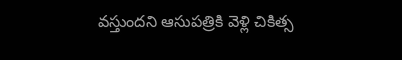వస్తుందని ఆసుపత్రికి వెళ్లి చికిత్స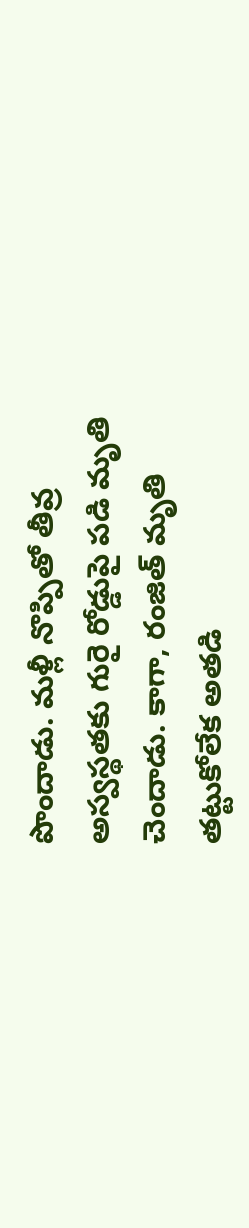పొందాడు. మళ్లీ నొప్పితో తీవ్ర అస్వస్థతకు గురై రోడ్డుపై పడి మృతి చెందాడు. కాగా, రంజిత్‌ మృతి తట్టుకోలేక అతడి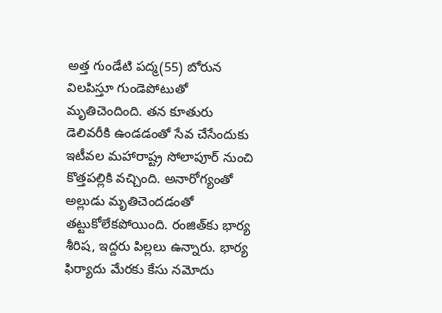అత్త గుండేటి పద్మ(55) బోరున విలపిస్తూ గుండెపోటుతో మృతిచెందింది. తన కూతురు డెలివరీకి ఉండడంతో సేవ చేసేందుకు ఇటీవల మహారాష్ట్ర సోలాపూర్‌ నుంచి కొత్తపల్లికి వచ్చింది. అనారోగ్యంతో అల్లుడు మృతిచెందడంతో తట్టుకోలేకపోయింది. రంజిత్‌కు భార్య శీరిష, ఇద్దరు పిల్లలు ఉన్నారు. భార్య ఫిర్యాదు మేరకు కేసు నమోదు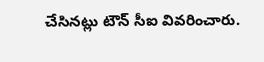చేసినట్లు టౌన్‌ సీఐ వివరించారు.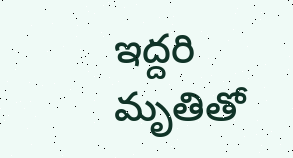ఇద్దరి మృతితో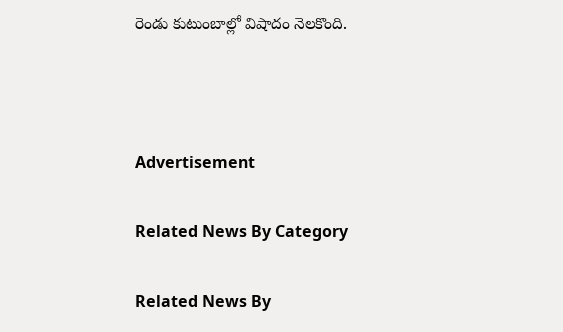రెండు కుటుంబాల్లో విషాదం నెలకొంది.



Advertisement

Related News By Category

Related News By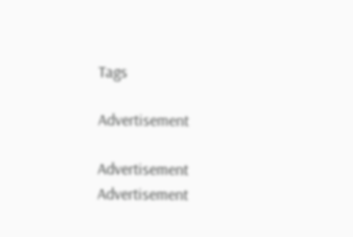Tags

Advertisement

Advertisement
Advertisement